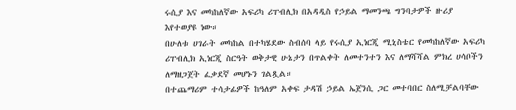ሩሲያ እና መካከለኛው አፍሪካ ሪፐብሊክ በአዳዲስ የኃይል ማመንጫ ግንባታዎች ዙሪያ እየተወያዩ ነው።
በሁለቱ ሀገራት መካከል በተካሄደው ስብሰባ ላይ የሩሲያ ኢነርጂ ሚኒስቴር የመካከለኛው አፍሪካ ሪፐብሊክ ኢነርጂ ስርዓት ወቅታዊ ሁኔታን በጥልቀት ለመተንተን እና ለማሻሻል ምክረ ሀሳቦችን ለማዘጋጀት ፈቃደኛ መሆኑን ገልጿል።
በተጨማሪም ተሳታፊዎች ከዓለም አቀፍ ታዳሽ ኃይል ኤጀንሲ ጋር መተባበር ስለሚቻልባቸው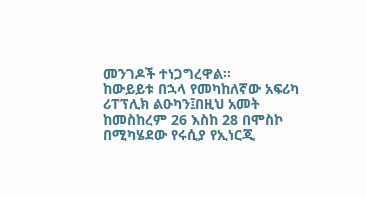መንገዶች ተነጋግረዋል።
ከውይይቱ በኋላ የመካከለኛው አፍሪካ ሪፐፕሊክ ልዑካን፤በዚህ አመት ከመስከረም 26 እስከ 28 በሞስኮ በሚካሄደው የሩሲያ የኢነርጂ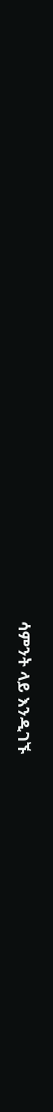ሳምንት ላይ እንዲገኙ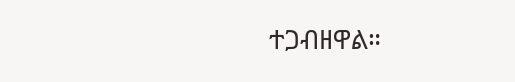ተጋብዘዋል።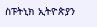ስፑትኒክ ኢትዮጵያን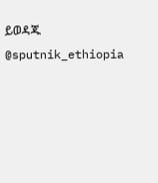ይወዳጁ @sputnik_ethiopia